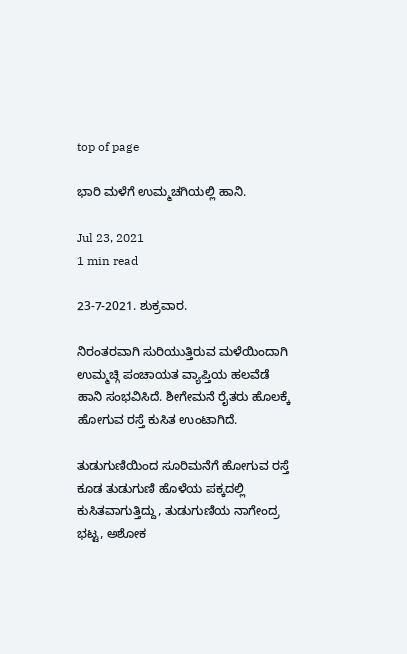top of page

ಭಾರಿ ಮಳೆಗೆ ಉಮ್ಮಚಗಿಯಲ್ಲಿ ಹಾನಿ.

Jul 23, 2021
1 min read

23-7-2021. ಶುಕ್ರವಾರ.

ನಿರಂತರವಾಗಿ ಸುರಿಯುತ್ತಿರುವ ಮಳೆಯಿಂದಾಗಿ ಉಮ್ಮಚ್ಗಿ ಪಂಚಾಯತ ವ್ಯಾಪ್ತಿಯ ಹಲವೆಡೆ ಹಾನಿ ಸಂಭವಿಸಿದೆ. ಶೀಗೇಮನೆ ರೈತರು ಹೊಲಕ್ಕೆ ಹೋಗುವ ರಸ್ತೆ ಕುಸಿತ ಉಂಟಾಗಿದೆ.

ತುಡುಗುಣಿಯಿಂದ ಸೂರಿಮನೆಗೆ ಹೋಗುವ ರಸ್ತೆ ಕೂಡ ತುಡುಗುಣಿ ಹೊಳೆಯ ಪಕ್ಕದಲ್ಲಿ ಕುಸಿತವಾಗುತ್ತಿದ್ದು, ತುಡುಗುಣಿಯ ನಾಗೇಂದ್ರ ಭಟ್ಟ, ಅಶೋಕ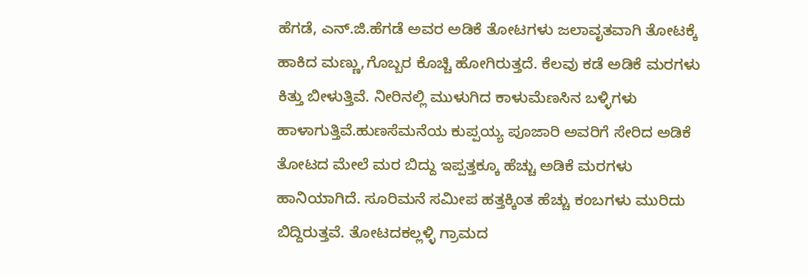ಹೆಗಡೆ, ಎನ್.ಜಿ.ಹೆಗಡೆ ಅವರ ಅಡಿಕೆ ತೋಟಗಳು ಜಲಾವೃತವಾಗಿ ತೋಟಕ್ಕೆ ಹಾಕಿದ ಮಣ್ಣು,ಗೊಬ್ಬರ ಕೊಚ್ಚಿ ಹೋಗಿರುತ್ತದೆ. ಕೆಲವು ಕಡೆ ಅಡಿಕೆ ಮರಗಳು ಕಿತ್ತು ಬೀಳುತ್ತಿವೆ. ನೀರಿನಲ್ಲಿ ಮುಳುಗಿದ ಕಾಳುಮೆಣಸಿನ ಬಳ್ಳಿಗಳು ಹಾಳಾಗುತ್ತಿವೆ.ಹುಣಸೆಮನೆಯ ಕುಪ್ಪಯ್ಯ ಪೂಜಾರಿ ಅವರಿಗೆ ಸೇರಿದ ಅಡಿಕೆ ತೋಟದ ಮೇಲೆ ಮರ ಬಿದ್ದು ಇಪ್ಪತ್ತಕ್ಕೂ ಹೆಚ್ಚು ಅಡಿಕೆ ಮರಗಳು ಹಾನಿಯಾಗಿದೆ. ಸೂರಿಮನೆ ಸಮೀಪ ಹತ್ತಕ್ಕಿಂತ ಹೆಚ್ಚು ಕಂಬಗಳು ಮುರಿದು ಬಿದ್ದಿರುತ್ತವೆ. ತೋಟದಕಲ್ಲಳ್ಳಿ ಗ್ರಾಮದ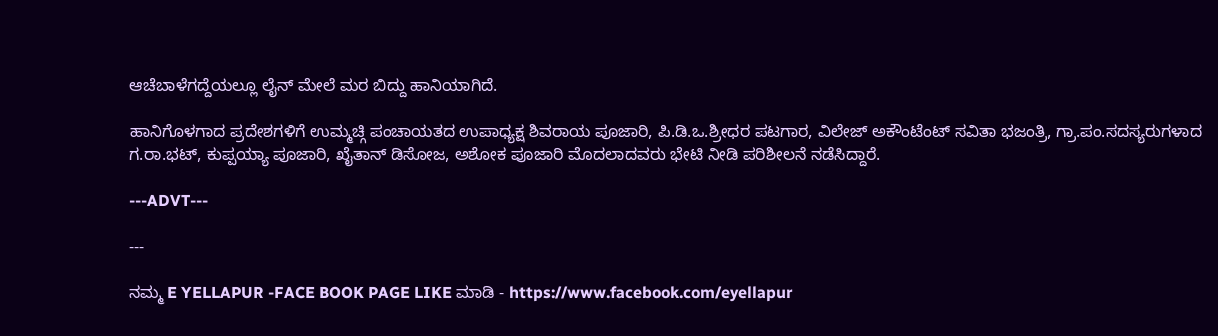ಆಚೆಬಾಳೆಗದ್ದೆಯಲ್ಲೂ ಲೈನ್ ಮೇಲೆ ಮರ ಬಿದ್ದು ಹಾನಿಯಾಗಿದೆ.

ಹಾನಿಗೊಳಗಾದ ಪ್ರದೇಶಗಳಿಗೆ ಉಮ್ಮಚ್ಗಿ ಪಂಚಾಯತದ ಉಪಾಧ್ಯಕ್ಷ ಶಿವರಾಯ ಪೂಜಾರಿ, ಪಿ.ಡಿ.ಒ.ಶ್ರೀಧರ ಪಟಗಾರ, ವಿಲೇಜ್ ಅಕೌಂಟೆಂಟ್ ಸವಿತಾ ಭಜಂತ್ರಿ, ಗ್ರಾ.ಪಂ.ಸದಸ್ಯರುಗಳಾದ ಗ.ರಾ.ಭಟ್, ಕುಪ್ಪಯ್ಯಾ ಪೂಜಾರಿ, ಖೈತಾನ್ ಡಿಸೋಜ, ಅಶೋಕ ಪೂಜಾರಿ ಮೊದಲಾದವರು ಭೇಟಿ ನೀಡಿ ಪರಿಶೀಲನೆ ನಡೆಸಿದ್ದಾರೆ.

---ADVT---

---

ನಮ್ಮ E YELLAPUR -FACE BOOK PAGE LIKE ಮಾಡಿ - https://www.facebook.com/eyellapur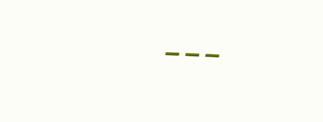---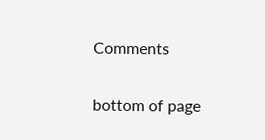Comments


bottom of page